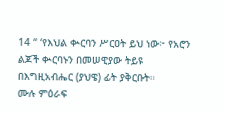14 “ ‘የእህል ቊርባን ሥርዐት ይህ ነው፦ የአሮን ልጆች ቊርባኑን በመሠዊያው ትይዩ በእግዚአብሔር (ያህዌ) ፊት ያቅርቡት።
ሙሉ ምዕራፍ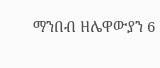ማንበብ ዘሌዋውያን 6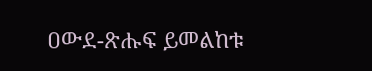ዐውደ-ጽሑፍ ይመልከቱ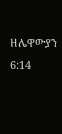ዘሌዋውያን 6:14